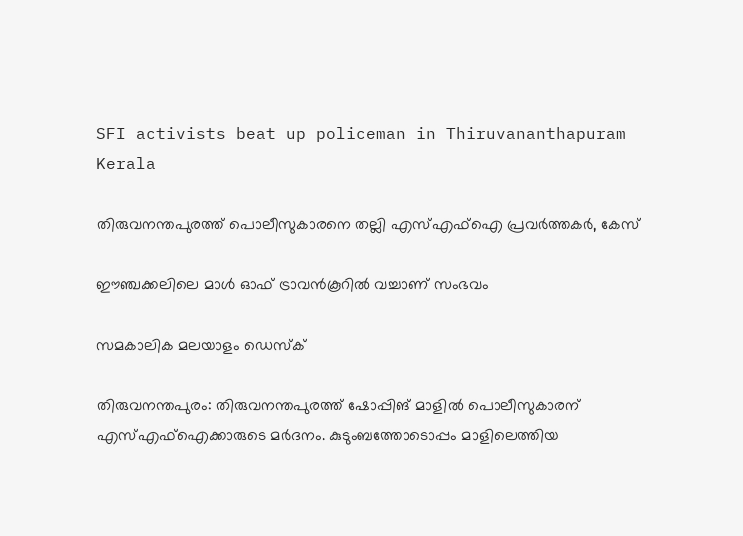SFI activists beat up policeman in Thiruvananthapuram
Kerala

തിരുവനന്തപുരത്ത് പൊലീസുകാരനെ തല്ലി എസ്എഫ്‌ഐ പ്രവര്‍ത്തകര്‍, കേസ്

ഈഞ്ചക്കലിലെ മാള്‍ ഓഫ് ട്രാവന്‍കൂറില്‍ വച്ചാണ് സംഭവം

സമകാലിക മലയാളം ഡെസ്ക്

തിരുവനന്തപുരം: തിരുവനന്തപുരത്ത് ഷോപ്പിങ് മാളില്‍ പൊലീസുകാരന് എസ്എഫ്‌ഐക്കാരുടെ മര്‍ദനം. കുടുംബത്തോടൊപ്പം മാളിലെത്തിയ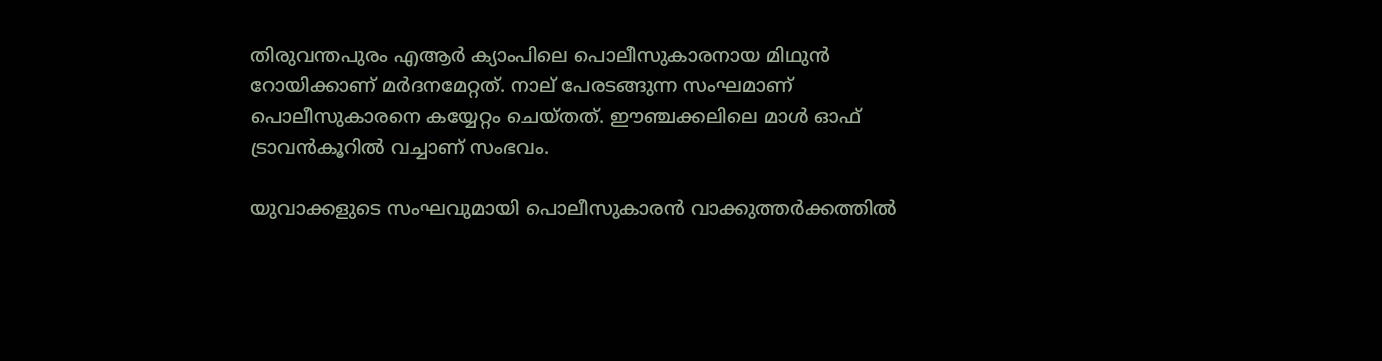തിരുവന്തപുരം എആര്‍ ക്യാംപിലെ പൊലീസുകാരനായ മിഥുന്‍ റോയിക്കാണ് മര്‍ദനമേറ്റത്. നാല് പേരടങ്ങുന്ന സംഘമാണ് പൊലീസുകാരനെ കയ്യേറ്റം ചെയ്തത്. ഈഞ്ചക്കലിലെ മാള്‍ ഓഫ് ട്രാവന്‍കൂറില്‍ വച്ചാണ് സംഭവം.

യുവാക്കളുടെ സംഘവുമായി പൊലീസുകാരൻ വാക്കുത്തര്‍ക്കത്തില്‍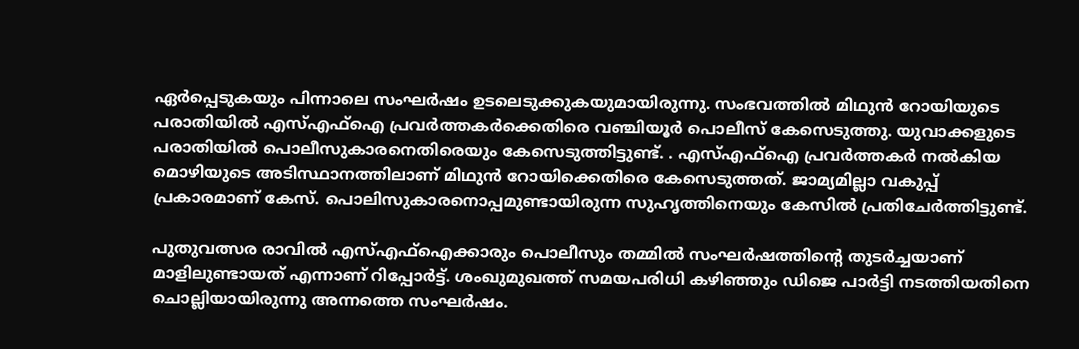ഏര്‍പ്പെടുകയും പിന്നാലെ സംഘര്‍ഷം ഉടലെടുക്കുകയുമായിരുന്നു. സംഭവത്തില്‍ മിഥുന്‍ റോയിയുടെ പരാതിയില്‍ എസ്എഫ്ഐ പ്രവര്‍ത്തകര്‍ക്കെതിരെ വഞ്ചിയൂര്‍ പൊലീസ് കേസെടുത്തു. യുവാക്കളുടെ പരാതിയില്‍ പൊലീസുകാരനെതിരെയും കേസെടുത്തിട്ടുണ്ട്. . എസ്എഫ്ഐ പ്രവർത്തകർ നൽകിയ മൊഴിയുടെ അടിസ്ഥാനത്തിലാണ് മിഥുൻ റോയിക്കെതിരെ കേസെടുത്തത്. ജാമ്യമില്ലാ വകുപ്പ് പ്രകാരമാണ് കേസ്. പൊലിസുകാരനൊപ്പമുണ്ടായിരുന്ന സുഹൃത്തിനെയും കേസിൽ പ്രതിചേർത്തിട്ടുണ്ട്.

പുതുവത്സര രാവില്‍ എസ്എഫ്ഐക്കാരും പൊലീസും തമ്മില്‍ സംഘര്‍ഷത്തിന്റെ തുടര്‍ച്ചയാണ് മാളിലുണ്ടായത് എന്നാണ് റിപ്പോര്‍ട്ട്. ശംഖുമുഖത്ത് സമയപരിധി കഴിഞ്ഞും ഡിജെ പാര്‍ട്ടി നടത്തിയതിനെ ചൊല്ലിയായിരുന്നു അന്നത്തെ സംഘര്‍ഷം.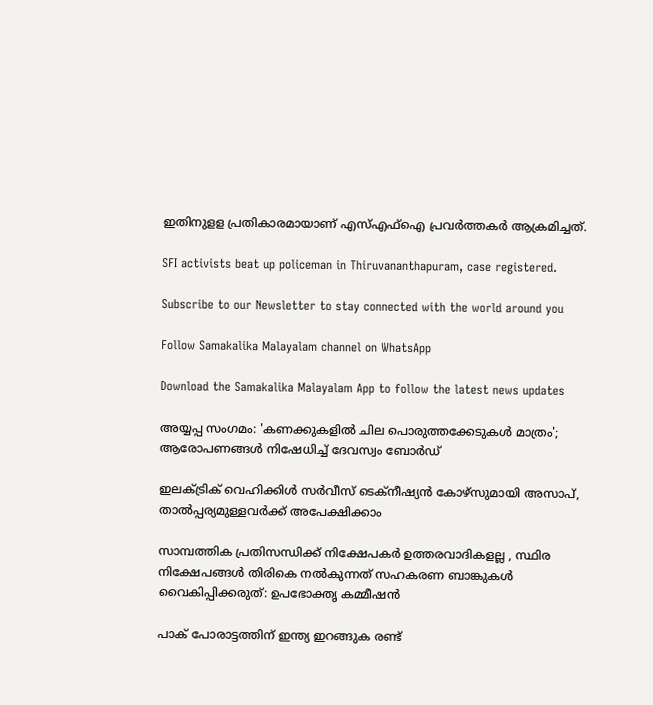ഇതിനുളള പ്രതികാരമായാണ് എസ്എഫ്ഐ പ്രവര്‍ത്തകര്‍ ആക്രമിച്ചത്.

SFI activists beat up policeman in Thiruvananthapuram, case registered.

Subscribe to our Newsletter to stay connected with the world around you

Follow Samakalika Malayalam channel on WhatsApp

Download the Samakalika Malayalam App to follow the latest news updates

അയ്യപ്പ സംഗമം: 'കണക്കുകളില്‍ ചില പൊരുത്തക്കേടുകള്‍ മാത്രം'; ആരോപണങ്ങള്‍ നിഷേധിച്ച് ദേവസ്വം ബോര്‍ഡ്

ഇലക്ട്രിക് വെഹിക്കിൾ സർവീസ് ടെക്നീഷ്യൻ കോഴ്സുമായി അസാപ്, താൽപ്പര്യമുള്ളവർക്ക് അപേക്ഷിക്കാം

സാമ്പത്തിക പ്രതിസന്ധിക്ക് നിക്ഷേപകർ ഉത്തരവാദികളല്ല , സ്ഥിര നിക്ഷേപങ്ങള്‍ തിരികെ നല്‍കുന്നത് സഹകരണ ബാങ്കുകള്‍ വൈകിപ്പിക്കരുത്: ഉപഭോക്തൃ കമ്മീഷന്‍

പാക് പോരാട്ടത്തിന് ഇന്ത്യ ഇറങ്ങുക രണ്ട്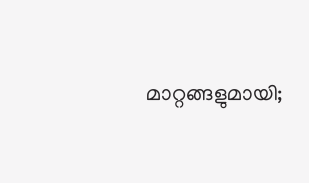മാറ്റങ്ങളുമായി;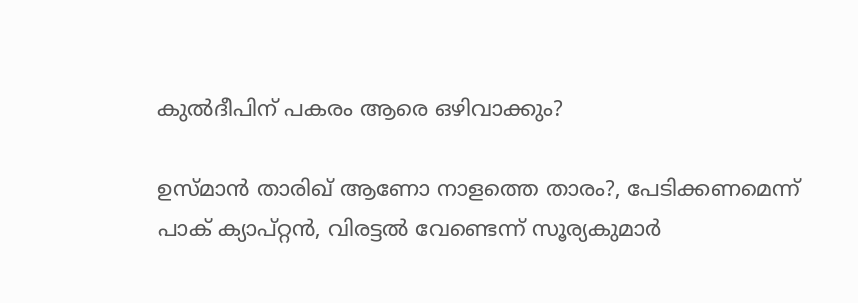കുല്‍ദീപിന് പകരം ആരെ ഒഴിവാക്കും?

ഉസ്മാൻ താരിഖ് ആണോ നാളത്തെ താരം?, പേടിക്കണമെന്ന് പാക് ക്യാപ്റ്റൻ, വിരട്ടൽ വേണ്ടെന്ന് സൂര്യകുമാർ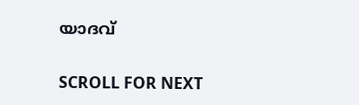യാദവ്

SCROLL FOR NEXT